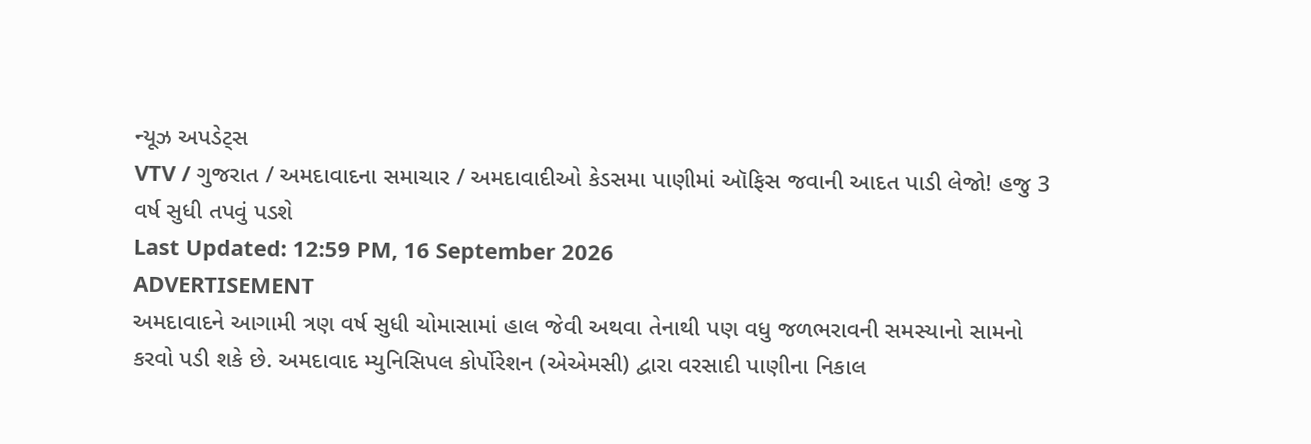ન્યૂઝ અપડેટ્સ
VTV / ગુજરાત / અમદાવાદના સમાચાર / અમદાવાદીઓ કેડસમા પાણીમાં ઑફિસ જવાની આદત પાડી લેજો! હજુ 3 વર્ષ સુધી તપવું પડશે
Last Updated: 12:59 PM, 16 September 2026
ADVERTISEMENT
અમદાવાદને આગામી ત્રણ વર્ષ સુધી ચોમાસામાં હાલ જેવી અથવા તેનાથી પણ વધુ જળભરાવની સમસ્યાનો સામનો કરવો પડી શકે છે. અમદાવાદ મ્યુનિસિપલ કોર્પોરેશન (એએમસી) દ્વારા વરસાદી પાણીના નિકાલ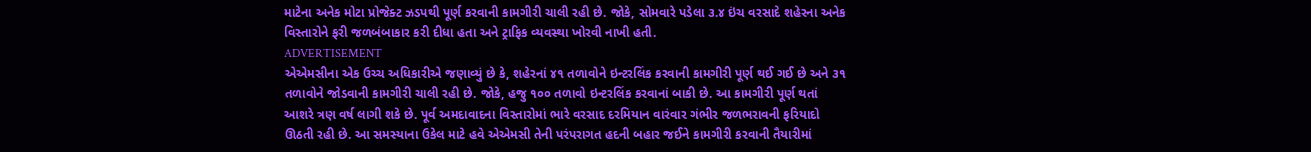માટેના અનેક મોટા પ્રોજેક્ટ ઝડપથી પૂર્ણ કરવાની કામગીરી ચાલી રહી છે. જોકે, સોમવારે પડેલા ૩.૪ ઇંચ વરસાદે શહેરના અનેક વિસ્તારોને ફરી જળબંબાકાર કરી દીધા હતા અને ટ્રાફિક વ્યવસ્થા ખોરવી નાખી હતી.
ADVERTISEMENT
એએમસીના એક ઉચ્ચ અધિકારીએ જણાવ્યું છે કે, શહેરનાં ૪૧ તળાવોને ઇન્ટરલિંક કરવાની કામગીરી પૂર્ણ થઈ ગઈ છે અને ૩૧ તળાવોને જોડવાની કામગીરી ચાલી રહી છે. જોકે, હજુ ૧૦૦ તળાવો ઇન્ટરલિંક કરવાનાં બાકી છે. આ કામગીરી પૂર્ણ થતાં આશરે ત્રણ વર્ષ લાગી શકે છે. પૂર્વ અમદાવાદના વિસ્તારોમાં ભારે વરસાદ દરમિયાન વારંવાર ગંભીર જળભરાવની ફરિયાદો ઊઠતી રહી છે. આ સમસ્યાના ઉકેલ માટે હવે એએમસી તેની પરંપરાગત હદની બહાર જઈને કામગીરી કરવાની તૈયારીમાં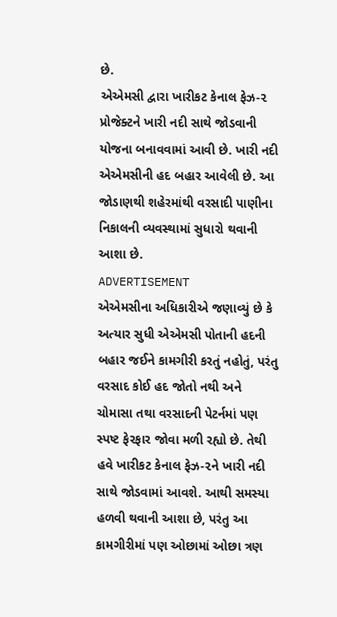છે.
એએમસી દ્વારા ખારીકટ કેનાલ ફેઝ-૨ પ્રોજેક્ટને ખારી નદી સાથે જોડવાની યોજના બનાવવામાં આવી છે. ખારી નદી એએમસીની હદ બહાર આવેલી છે. આ જોડાણથી શહેરમાંથી વરસાદી પાણીના નિકાલની વ્યવસ્થામાં સુધારો થવાની આશા છે.
ADVERTISEMENT
એએમસીના અધિકારીએ જણાવ્યું છે કે અત્યાર સુધી એએમસી પોતાની હદની બહાર જઈને કામગીરી કરતું નહોતું, પરંતુ વરસાદ કોઈ હદ જોતો નથી અને ચોમાસા તથા વરસાદની પેટર્નમાં પણ સ્પષ્ટ ફેરફાર જોવા મળી રહ્યો છે. તેથી હવે ખારીકટ કેનાલ ફેઝ-૨ને ખારી નદી સાથે જોડવામાં આવશે. આથી સમસ્યા હળવી થવાની આશા છે, પરંતુ આ કામગીરીમાં પણ ઓછામાં ઓછા ત્રણ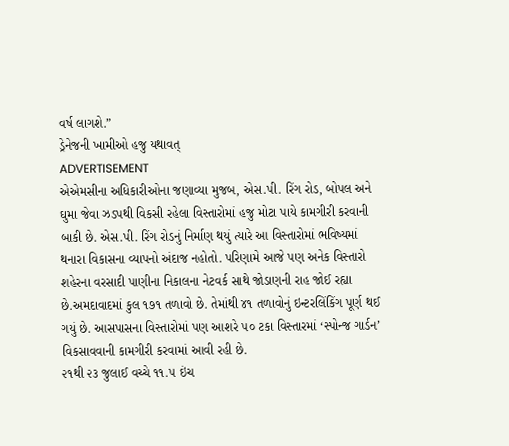વર્ષ લાગશે.”
ડ્રેનેજની ખામીઓ હજુ યથાવત્
ADVERTISEMENT
એએમસીના અધિકારીઓના જણાવ્યા મુજબ, એસ.પી. રિંગ રોડ, બોપલ અને ઘુમા જેવા ઝડપથી વિકસી રહેલા વિસ્તારોમાં હજુ મોટા પાયે કામગીરી કરવાની બાકી છે. એસ.પી. રિંગ રોડનું નિર્માણ થયું ત્યારે આ વિસ્તારોમાં ભવિષ્યમાં થનારા વિકાસના વ્યાપનો અંદાજ નહોતો. પરિણામે આજે પણ અનેક વિસ્તારો શહેરના વરસાદી પાણીના નિકાલના નેટવર્ક સાથે જોડાણની રાહ જોઈ રહ્યા છે.અમદાવાદમાં કુલ ૧૭૧ તળાવો છે. તેમાંથી ૪૧ તળાવોનું ઇન્ટરલિંકિંગ પૂર્ણ થઈ ગયું છે. આસપાસના વિસ્તારોમાં પણ આશરે ૫૦ ટકા વિસ્તારમાં ‘સ્પોન્જ ગાર્ડન’ વિકસાવવાની કામગીરી કરવામાં આવી રહી છે.
૨૧થી ૨૩ જુલાઈ વચ્ચે ૧૧.૫ ઇંચ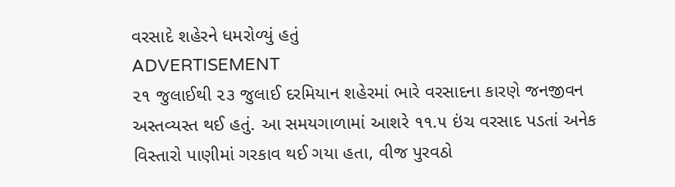વરસાદે શહેરને ધમરોળ્યું હતું
ADVERTISEMENT
૨૧ જુલાઈથી ૨૩ જુલાઈ દરમિયાન શહેરમાં ભારે વરસાદના કારણે જનજીવન અસ્તવ્યસ્ત થઈ હતું. આ સમયગાળામાં આશરે ૧૧.૫ ઇંચ વરસાદ પડતાં અનેક વિસ્તારો પાણીમાં ગરકાવ થઈ ગયા હતા, વીજ પુરવઠો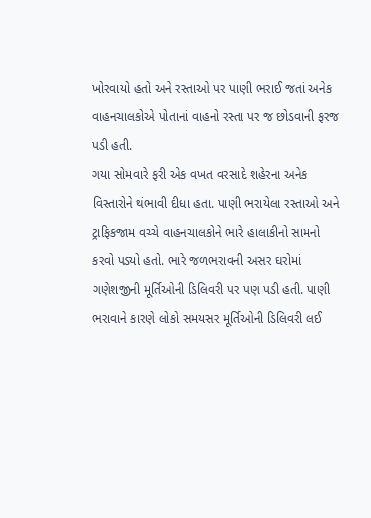ખોરવાયો હતો અને રસ્તાઓ પર પાણી ભરાઈ જતાં અનેક વાહનચાલકોએ પોતાનાં વાહનો રસ્તા પર જ છોડવાની ફરજ પડી હતી.
ગયા સોમવારે ફરી એક વખત વરસાદે શહેરના અનેક વિસ્તારોને થંભાવી દીધા હતા. પાણી ભરાયેલા રસ્તાઓ અને ટ્રાફિકજામ વચ્ચે વાહનચાલકોને ભારે હાલાકીનો સામનો કરવો પડ્યો હતો. ભારે જળભરાવની અસર ઘરોમાં ગણેશજીની મૂર્તિઓની ડિલિવરી પર પણ પડી હતી. પાણી ભરાવાને કારણે લોકો સમયસર મૂર્તિઓની ડિલિવરી લઈ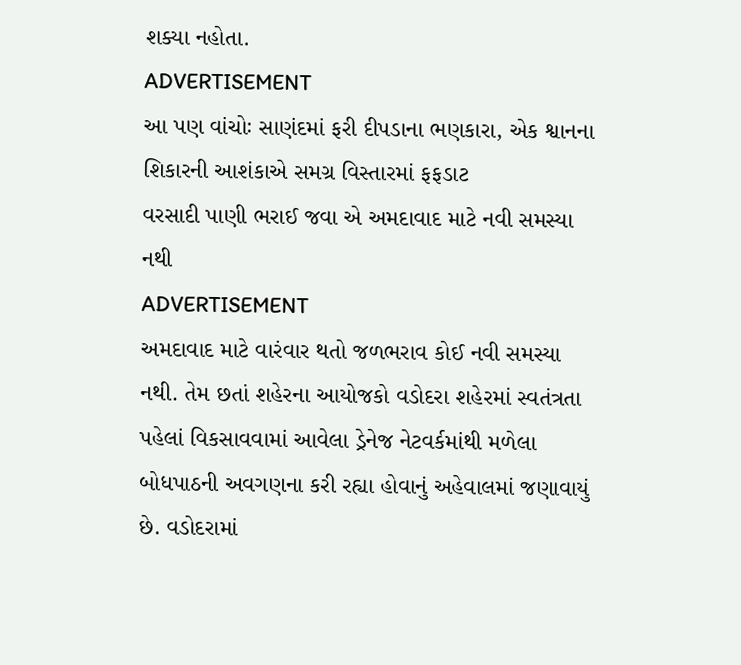શક્યા નહોતા.
ADVERTISEMENT
આ પણ વાંચોઃ સાણંદમાં ફરી દીપડાના ભણકારા, એક શ્વાનના શિકારની આશંકાએ સમગ્ર વિસ્તારમાં ફફડાટ
વરસાદી પાણી ભરાઈ જવા એ અમદાવાદ માટે નવી સમસ્યા નથી
ADVERTISEMENT
અમદાવાદ માટે વારંવાર થતો જળભરાવ કોઈ નવી સમસ્યા નથી. તેમ છતાં શહેરના આયોજકો વડોદરા શહેરમાં સ્વતંત્રતા પહેલાં વિકસાવવામાં આવેલા ડ્રેનેજ નેટવર્કમાંથી મળેલા બોધપાઠની અવગણના કરી રહ્યા હોવાનું અહેવાલમાં જણાવાયું છે. વડોદરામાં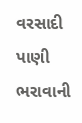વરસાદી પાણી ભરાવાની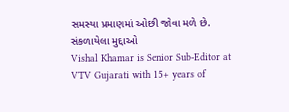સમસ્યા પ્રમાણમાં ઓછી જોવા મળે છે.
સંકળાયેલા મુદ્દાઓ
Vishal Khamar is Senior Sub-Editor at VTV Gujarati with 15+ years of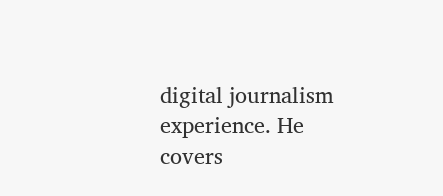digital journalism experience. He covers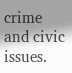crime and civic issues.